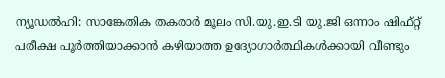ന്യൂഡൽഹി: സാങ്കേതിക തകരാർ മൂലം സി.യു.ഇ.ടി യു.ജി ഒന്നാം ഷിഫ്റ്റ് പരീക്ഷ പൂർത്തിയാക്കാൻ കഴിയാത്ത ഉദ്യോഗാർത്ഥികൾക്കായി വീണ്ടും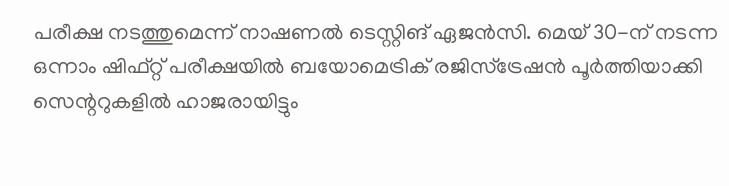പരീക്ഷ നടത്തുമെന്ന് നാഷണൽ ടെസ്റ്റിങ് ഏജൻസി. മെയ് 30-ന് നടന്ന ഒന്നാം ഷിഫ്റ്റ് പരീക്ഷയിൽ ബയോമെട്രിക് രജിസ്ട്രേഷൻ പൂർത്തിയാക്കി സെന്ററുകളിൽ ഹാജരായിട്ടും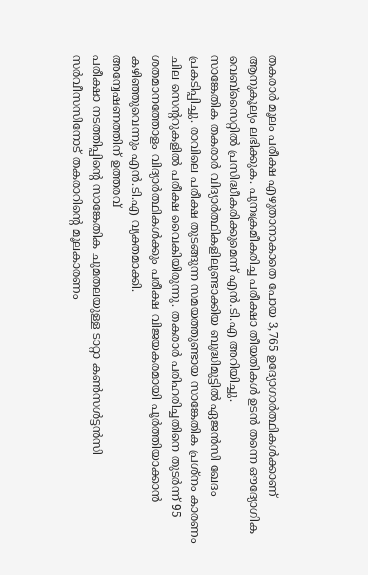തകരാർ മൂലം പരീക്ഷ എഴുതാനാകാതെ പോയ 3,765 ഉദ്യോഗാർത്ഥികൾക്കാണ് ആനുകൂല്യം ലഭിക്കുക. പുനഃക്രമീകരിച്ച പരീക്ഷാ തീയതികൾ ഉടൻ തന്നെ ഔദ്യോഗിക വെബ്സൈറ്റിൽ പ്രസിദ്ധീകരിക്കുമെന്ന് എൻ.ടി.എ അറിയിച്ചു.
സാങ്കേതിക തകരാർ വിദ്യാർത്ഥികളിലുണ്ടാക്കിയ ബുദ്ധിമുട്ടിൽ ഏജൻസി ഖേദം പ്രകടിപ്പിച്ചു. രാവിലെ പരീക്ഷ തുടങ്ങുന്ന സമയത്തുണ്ടായ സാങ്കേതിക പ്രശ്നം കാരണം ചില സെന്ററുകളിൽ പരീക്ഷ വൈകിയിരുന്നു. തകരാർ പരിഹരിച്ചതിനെ തുടർന്ന് 95 ശതമാനത്തോളം വിദ്യാർത്ഥികൾക്കും പരീക്ഷ വിജയകരമായി പൂർത്തിയാക്കാൻ കഴിഞ്ഞുവെന്നും എൻ.ടി.എ വ്യക്തമാക്കി.
അന്വേഷണത്തിന് ഉത്തരവ്
പരീക്ഷാ നടത്തിപ്പിന്റെ സാങ്കേതിക ചുമതലയുള്ള ടാറ്റാ കൺസൾട്ടൻസി സർവീസസിനോട് തകരാറിന്റെ മൂലകാരണം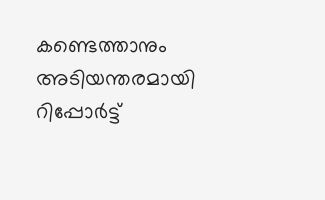കണ്ടെത്താനും അടിയന്തരമായി റിപ്പോർട്ട്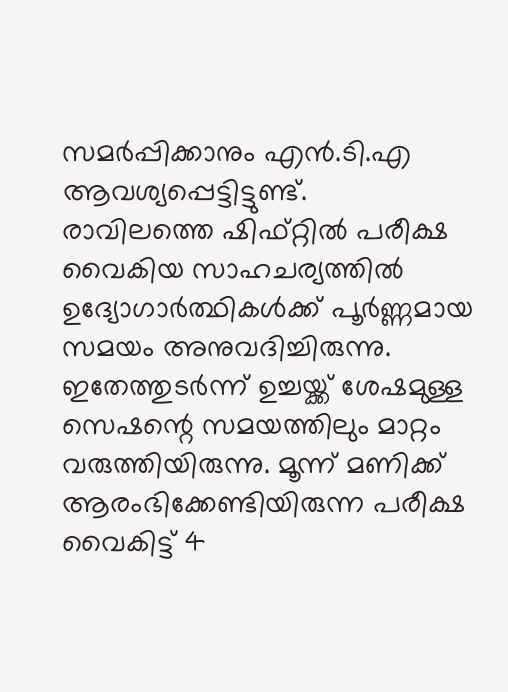സമർപ്പിക്കാനും എൻ.ടി.എ ആവശ്യപ്പെട്ടിട്ടുണ്ട്.
രാവിലത്തെ ഷിഫ്റ്റിൽ പരീക്ഷ വൈകിയ സാഹചര്യത്തിൽ ഉദ്യോഗാർത്ഥികൾക്ക് പൂർണ്ണമായ സമയം അനുവദിച്ചിരുന്നു. ഇതേത്തുടർന്ന് ഉച്ചയ്ക്ക് ശേഷമുള്ള സെഷന്റെ സമയത്തിലും മാറ്റം വരുത്തിയിരുന്നു. മൂന്ന് മണിക്ക് ആരംഭിക്കേണ്ടിയിരുന്ന പരീക്ഷ വൈകിട്ട് 4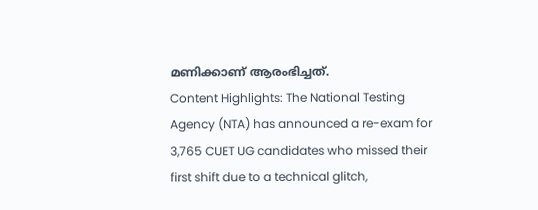മണിക്കാണ് ആരംഭിച്ചത്.
Content Highlights: The National Testing Agency (NTA) has announced a re-exam for 3,765 CUET UG candidates who missed their first shift due to a technical glitch,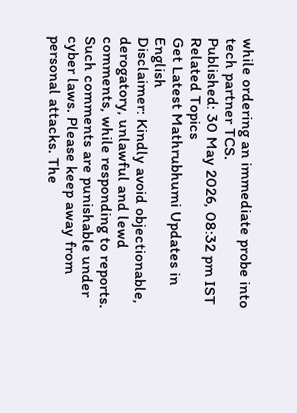while ordering an immediate probe into tech partner TCS.
Published: 30 May 2026, 08:32 pm IST
Related Topics
Get Latest Mathrubhumi Updates in English
Disclaimer: Kindly avoid objectionable, derogatory, unlawful and lewd comments, while responding to reports. Such comments are punishable under cyber laws. Please keep away from personal attacks. The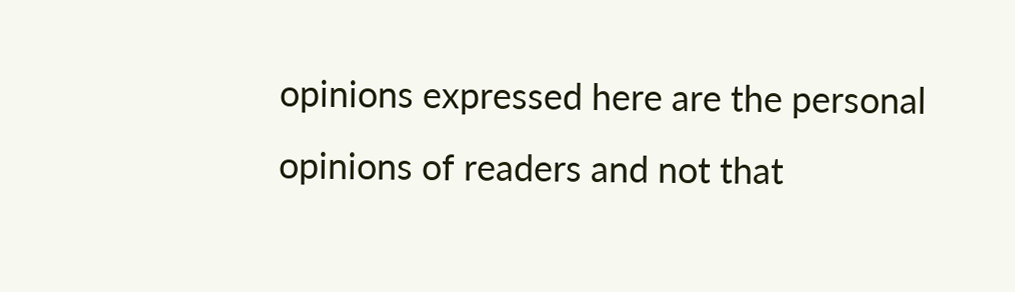opinions expressed here are the personal opinions of readers and not that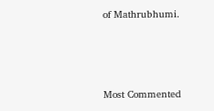of Mathrubhumi.



Most Commented